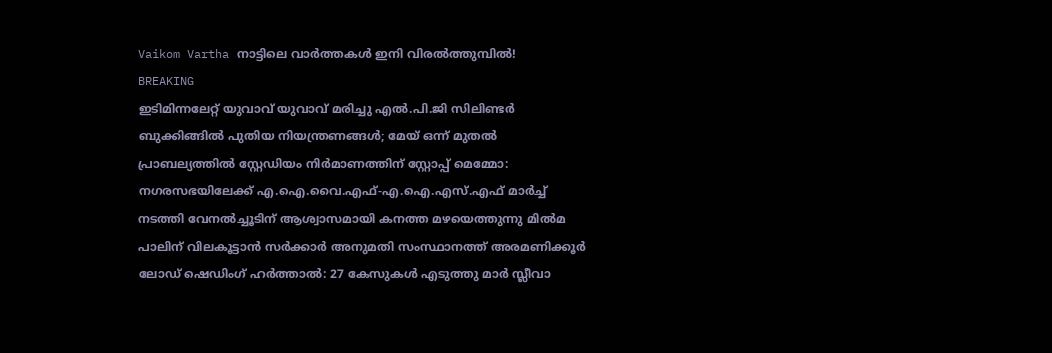Vaikom Vartha നാട്ടിലെ വാർത്തകൾ ഇനി വിരൽത്തുമ്പിൽ!
BREAKING
ഇടിമിന്നലേറ്റ് യുവാവ് യുവാവ് മരിച്ചു എല്‍.പി.ജി സിലിണ്ടര്‍ ബുക്കിങ്ങില്‍ പുതിയ നിയന്ത്രണങ്ങള്‍; മേയ് ഒന്ന് മുതല്‍ പ്രാബല്യത്തില്‍ സ്റ്റേഡിയം നിര്‍മാണത്തിന് സ്റ്റോപ്പ് മെമ്മോ: നഗരസഭയിലേക്ക് എ.ഐ.വൈ.എഫ്-എ.ഐ.എസ്.എഫ് മാര്‍ച്ച് നടത്തി വേനല്‍ച്ചൂടിന് ആശ്വാസമായി കനത്ത മഴയെത്തുന്നു മിൽമ പാലിന് വിലകൂട്ടാൻ സർക്കാർ അനുമതി സംസ്ഥാനത്ത് അരമണിക്കൂർ ലോഡ് ഷെഡിംഗ് ഹർത്താൽ: 27 കേസുകൾ എടുത്തു മാർ സ്ലീവാ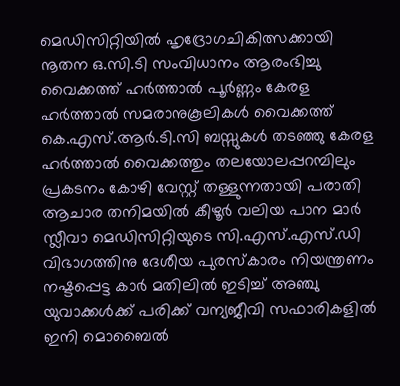മെഡിസിറ്റിയിൽ ഹൃദ്രോഗചികിത്സക്കായി നൂതന ഒ.സി.ടി സംവിധാനം ആരംഭിച്ചു വൈക്കത്ത് ഹർത്താൽ പൂർണ്ണം കേരള ഹർത്താൽ സമരാനുകൂലികൾ വൈക്കത്ത് കെ.എസ്.ആർ.ടി.സി ബസ്സുകൾ തടഞ്ഞു കേരള ഹർത്താൽ വൈക്കത്തും തലയോലപ്പറമ്പിലും പ്രകടനം കോഴി വേസ്റ്റ് തള്ളുന്നതായി പരാതി ആചാര തനിമയിൽ കീഴൂർ വലിയ പാന മാർ സ്ലീവാ മെഡിസിറ്റിയുടെ സി.എസ്.എസ്.ഡി വിഭാഗത്തിനു ദേശീയ പുരസ്കാരം നിയന്ത്രണം നഷ്ടപ്പെട്ട കാർ മതിലിൽ ഇടിച്ച് അഞ്ചു യുവാക്കൾക്ക് പരിക്ക് വന്യജീവി സഫാരികളിൽ ഇനി മൊബൈൽ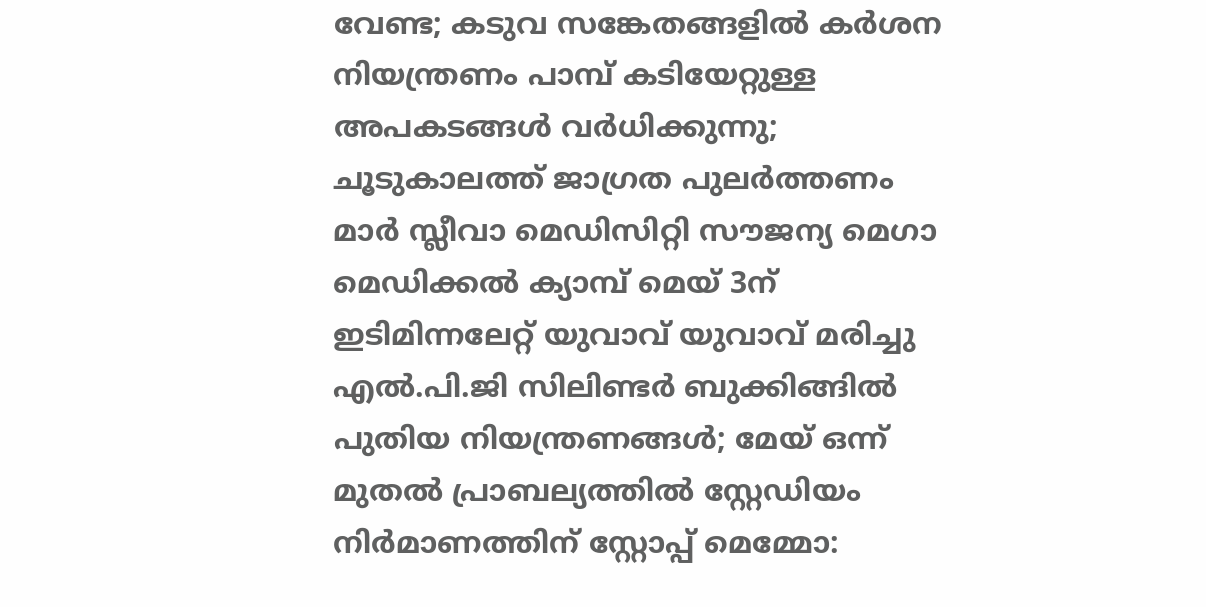വേണ്ട; കടുവ സങ്കേതങ്ങളിൽ കർശന നിയന്ത്രണം പാമ്പ് കടിയേറ്റുള്ള അപകടങ്ങൾ വർധിക്കുന്നു; ചൂടുകാലത്ത് ജാഗ്രത പുലർത്തണം മാർ സ്ലീവാ മെഡിസിറ്റി സൗജന്യ മെഗാ മെഡിക്കൽ ക്യാമ്പ് മെയ് 3ന് ഇടിമിന്നലേറ്റ് യുവാവ് യുവാവ് മരിച്ചു എല്‍.പി.ജി സിലിണ്ടര്‍ ബുക്കിങ്ങില്‍ പുതിയ നിയന്ത്രണങ്ങള്‍; മേയ് ഒന്ന് മുതല്‍ പ്രാബല്യത്തില്‍ സ്റ്റേഡിയം നിര്‍മാണത്തിന് സ്റ്റോപ്പ് മെമ്മോ: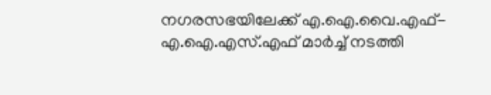നഗരസഭയിലേക്ക് എ.ഐ.വൈ.എഫ്-എ.ഐ.എസ്.എഫ് മാര്‍ച്ച് നടത്തി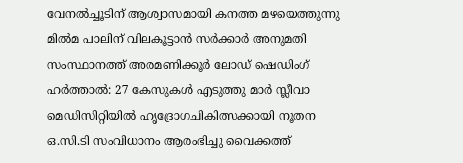വേനല്‍ച്ചൂടിന് ആശ്വാസമായി കനത്ത മഴയെത്തുന്നു മിൽമ പാലിന് വിലകൂട്ടാൻ സർക്കാർ അനുമതി സംസ്ഥാനത്ത് അരമണിക്കൂർ ലോഡ് ഷെഡിംഗ് ഹർത്താൽ: 27 കേസുകൾ എടുത്തു മാർ സ്ലീവാ മെഡിസിറ്റിയിൽ ഹൃദ്രോഗചികിത്സക്കായി നൂതന ഒ.സി.ടി സംവിധാനം ആരംഭിച്ചു വൈക്കത്ത്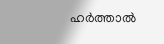ഹർത്താൽ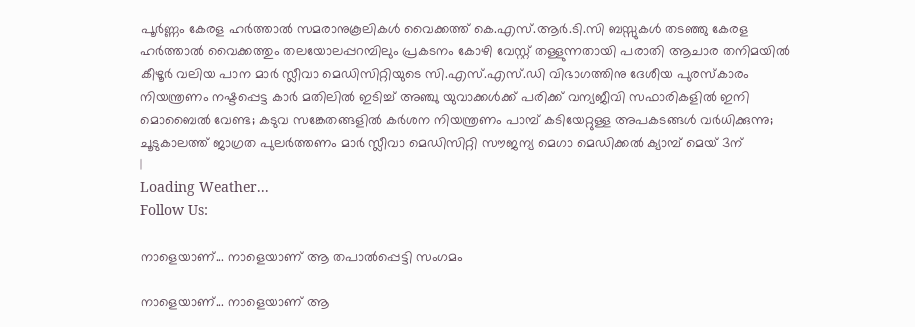പൂർണ്ണം കേരള ഹർത്താൽ സമരാനുകൂലികൾ വൈക്കത്ത് കെ.എസ്.ആർ.ടി.സി ബസ്സുകൾ തടഞ്ഞു കേരള ഹർത്താൽ വൈക്കത്തും തലയോലപ്പറമ്പിലും പ്രകടനം കോഴി വേസ്റ്റ് തള്ളുന്നതായി പരാതി ആചാര തനിമയിൽ കീഴൂർ വലിയ പാന മാർ സ്ലീവാ മെഡിസിറ്റിയുടെ സി.എസ്.എസ്.ഡി വിഭാഗത്തിനു ദേശീയ പുരസ്കാരം നിയന്ത്രണം നഷ്ടപ്പെട്ട കാർ മതിലിൽ ഇടിച്ച് അഞ്ചു യുവാക്കൾക്ക് പരിക്ക് വന്യജീവി സഫാരികളിൽ ഇനി മൊബൈൽ വേണ്ട; കടുവ സങ്കേതങ്ങളിൽ കർശന നിയന്ത്രണം പാമ്പ് കടിയേറ്റുള്ള അപകടങ്ങൾ വർധിക്കുന്നു; ചൂടുകാലത്ത് ജാഗ്രത പുലർത്തണം മാർ സ്ലീവാ മെഡിസിറ്റി സൗജന്യ മെഗാ മെഡിക്കൽ ക്യാമ്പ് മെയ് 3ന്
|
Loading Weather...
Follow Us:

നാളെയാണ്... നാളെയാണ് ആ തപാൽപ്പെട്ടി സംഗമം

നാളെയാണ്... നാളെയാണ് ആ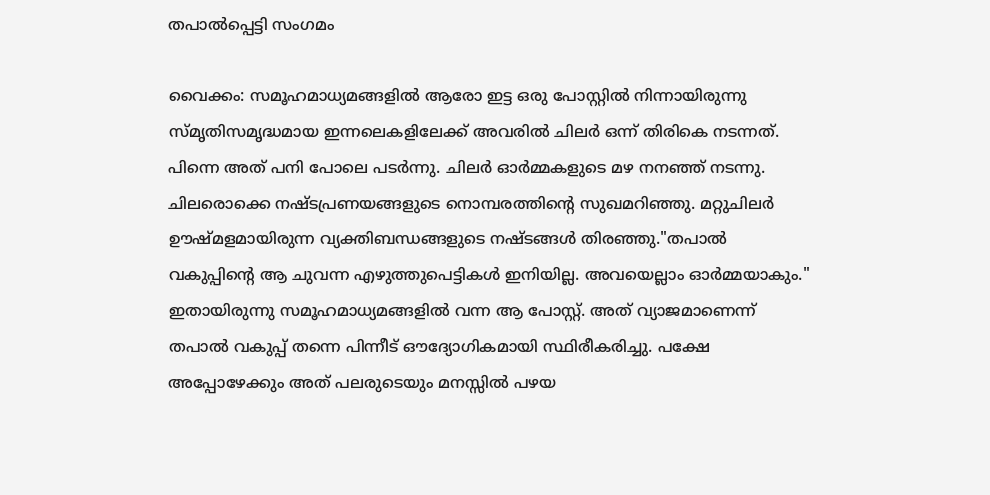തപാൽപ്പെട്ടി സംഗമം

വൈക്കം: സമൂഹമാധ്യമങ്ങളിൽ ആരോ ഇട്ട ഒരു പോസ്റ്റിൽ നിന്നായിരുന്നു സ്മൃതിസമൃദ്ധമായ ഇന്നലെകളിലേക്ക് അവരിൽ ചിലർ ഒന്ന് തിരികെ നടന്നത്. പിന്നെ അത് പനി പോലെ പടർന്നു. ചിലർ ഓർമ്മകളുടെ മഴ നനഞ്ഞ് നടന്നു. ചിലരൊക്കെ നഷ്ടപ്രണയങ്ങളുടെ നൊമ്പരത്തിൻ്റെ സുഖമറിഞ്ഞു. മറ്റുചിലർ ഊഷ്മളമായിരുന്ന വ്യക്തിബന്ധങ്ങളുടെ നഷ്ടങ്ങൾ തിരഞ്ഞു."തപാൽ വകുപ്പിൻ്റെ ആ ചുവന്ന എഴുത്തുപെട്ടികൾ ഇനിയില്ല. അവയെല്ലാം ഓർമ്മയാകും." ഇതായിരുന്നു സമൂഹമാധ്യമങ്ങളിൽ വന്ന ആ പോസ്റ്റ്. അത് വ്യാജമാണെന്ന് തപാൽ വകുപ്പ് തന്നെ പിന്നീട് ഔദ്യോഗികമായി സ്ഥിരീകരിച്ചു. പക്ഷേ അപ്പോഴേക്കും അത് പലരുടെയും മനസ്സിൽ പഴയ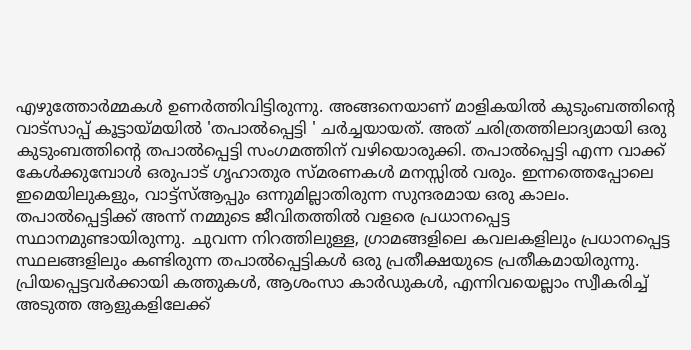എഴുത്തോർമ്മകൾ ഉണർത്തിവിട്ടിരുന്നു. അങ്ങനെയാണ് മാളികയിൽ കുടുംബത്തിൻ്റെ വാട്സാപ്പ് കൂട്ടായ്മയിൽ 'തപാൽപ്പെട്ടി ' ചർച്ചയായത്. അത് ചരിത്രത്തിലാദ്യമായി ഒരു കുടുംബത്തിൻ്റെ തപാൽപ്പെട്ടി സംഗമത്തിന് വഴിയൊരുക്കി. തപാൽപ്പെട്ടി എന്ന വാക്ക് കേൾക്കുമ്പോൾ ഒരുപാട് ഗൃഹാതുര സ്മരണകൾ മനസ്സിൽ വരും. ഇന്നത്തെപ്പോലെ ഇമെയിലുകളും, വാട്ട്‌സ്ആപ്പും ഒന്നുമില്ലാതിരുന്ന സുന്ദരമായ ഒരു കാലം. തപാൽപ്പെട്ടിക്ക് അന്ന് നമ്മുടെ ജീവിതത്തിൽ വളരെ പ്രധാനപ്പെട്ട സ്ഥാനമുണ്ടായിരുന്നു. ചുവന്ന നിറത്തിലുള്ള, ഗ്രാമങ്ങളിലെ കവലകളിലും പ്രധാനപ്പെട്ട സ്ഥലങ്ങളിലും കണ്ടിരുന്ന തപാൽപ്പെട്ടികൾ ഒരു പ്രതീക്ഷയുടെ പ്രതീകമായിരുന്നു. പ്രിയപ്പെട്ടവർക്കായി കത്തുകൾ, ആശംസാ കാർഡുകൾ, എന്നിവയെല്ലാം സ്വീകരിച്ച് അടുത്ത ആളുകളിലേക്ക്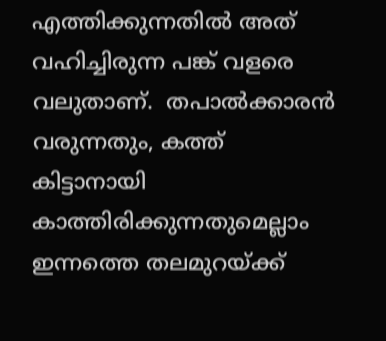എത്തിക്കുന്നതിൽ അത് വഹിച്ചിരുന്ന പങ്ക് വളരെ വലുതാണ്.  തപാൽക്കാരൻ വരുന്നതും, കത്ത് കിട്ടാനായി കാത്തിരിക്കുന്നതുമെല്ലാം ഇന്നത്തെ തലമുറയ്ക്ക്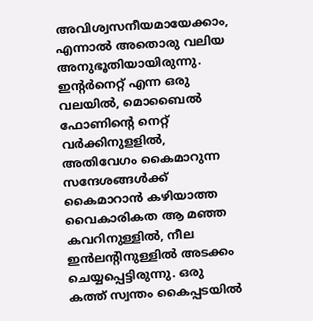അവിശ്വസനീയമായേക്കാം, എന്നാൽ അതൊരു വലിയ അനുഭൂതിയായിരുന്നു. ഇൻ്റർനെറ്റ് എന്ന ഒരു വലയിൽ, മൊബൈൽ ഫോണിൻ്റെ നെറ്റ് വർക്കിനുളളിൽ, അതിവേഗം കൈമാറുന്ന സന്ദേശങ്ങൾക്ക്  കൈമാറാൻ കഴിയാത്ത വൈകാരികത ആ മഞ്ഞ കവറിനുള്ളിൽ, നീല ഇൻലൻ്റിനുള്ളിൽ അടക്കം ചെയ്യപ്പെട്ടിരുന്നു. ഒരു കത്ത് സ്വന്തം കൈപ്പടയിൽ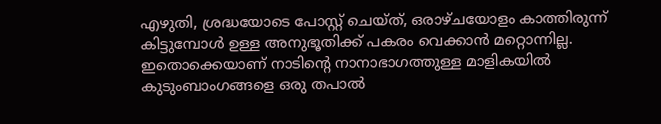എഴുതി, ശ്രദ്ധയോടെ പോസ്റ്റ് ചെയ്ത്, ഒരാഴ്ചയോളം കാത്തിരുന്ന് കിട്ടുമ്പോൾ ഉള്ള അനുഭൂതിക്ക് പകരം വെക്കാൻ മറ്റൊന്നില്ല. ഇതൊക്കെയാണ് നാടിൻ്റെ നാനാഭാഗത്തുള്ള മാളികയിൽ കുടുംബാംഗങ്ങളെ ഒരു തപാൽ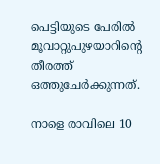പെട്ടിയുടെ പേരിൽ മൂവാറ്റുപുഴയാറിൻ്റെ തീരത്ത് ഒത്തുചേർക്കുന്നത്.

നാളെ രാവിലെ 10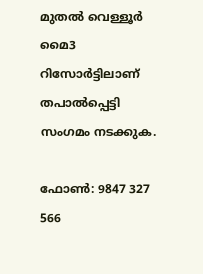മുതൽ വെള്ളൂർ മൈ3 റിസോർട്ടിലാണ് തപാൽപ്പെട്ടി സംഗമം നടക്കുക.

ഫോൺ: 9847 327 566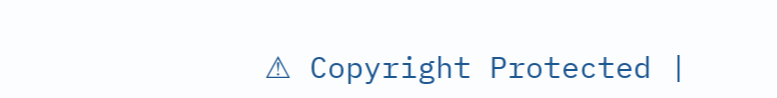⚠ Copyright Protected |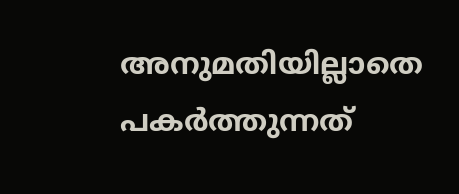അനുമതിയില്ലാതെ പകർത്തുന്നത്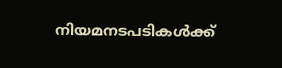നിയമനടപടികൾക്ക്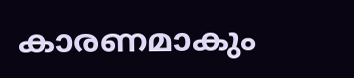കാരണമാകും